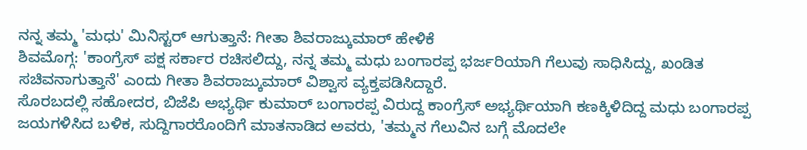ನನ್ನ ತಮ್ಮ 'ಮಧು' ಮಿನಿಸ್ಟರ್ ಆಗುತ್ತಾನೆ: ಗೀತಾ ಶಿವರಾಜ್ಕುಮಾರ್ ಹೇಳಿಕೆ
ಶಿವಮೊಗ್ಗ: 'ಕಾಂಗ್ರೆಸ್ ಪಕ್ಷ ಸರ್ಕಾರ ರಚಿಸಲಿದ್ದು, ನನ್ನ ತಮ್ಮ ಮಧು ಬಂಗಾರಪ್ಪ ಭರ್ಜರಿಯಾಗಿ ಗೆಲುವು ಸಾಧಿಸಿದ್ದು, ಖಂಡಿತ ಸಚಿವನಾಗುತ್ತಾನೆ' ಎಂದು ಗೀತಾ ಶಿವರಾಜ್ಕುಮಾರ್ ವಿಶ್ವಾಸ ವ್ಯಕ್ತಪಡಿಸಿದ್ದಾರೆ.
ಸೊರಬದಲ್ಲಿ ಸಹೋದರ, ಬಿಜೆಪಿ ಅಭ್ಯರ್ಥಿ ಕುಮಾರ್ ಬಂಗಾರಪ್ಪ ವಿರುದ್ದ ಕಾಂಗ್ರೆಸ್ ಅಭ್ಯರ್ಥಿಯಾಗಿ ಕಣಕ್ಕಿಳಿದಿದ್ದ ಮಧು ಬಂಗಾರಪ್ಪ ಜಯಗಳಿಸಿದ ಬಳಿಕ, ಸುದ್ದಿಗಾರರೊಂದಿಗೆ ಮಾತನಾಡಿದ ಅವರು, 'ತಮ್ಮನ ಗೆಲುವಿನ ಬಗ್ಗೆ ಮೊದಲೇ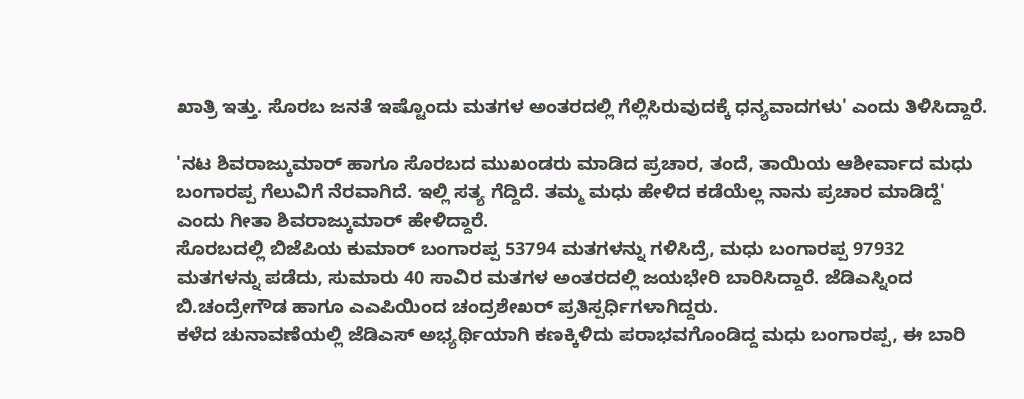ಖಾತ್ರಿ ಇತ್ತು. ಸೊರಬ ಜನತೆ ಇಷ್ಟೊಂದು ಮತಗಳ ಅಂತರದಲ್ಲಿ ಗೆಲ್ಲಿಸಿರುವುದಕ್ಕೆ ಧನ್ಯವಾದಗಳು' ಎಂದು ತಿಳಿಸಿದ್ದಾರೆ.

'ನಟ ಶಿವರಾಜ್ಕುಮಾರ್ ಹಾಗೂ ಸೊರಬದ ಮುಖಂಡರು ಮಾಡಿದ ಪ್ರಚಾರ, ತಂದೆ, ತಾಯಿಯ ಆಶೀರ್ವಾದ ಮಧು ಬಂಗಾರಪ್ಪ ಗೆಲುವಿಗೆ ನೆರವಾಗಿದೆ. ಇಲ್ಲಿ ಸತ್ಯ ಗೆದ್ದಿದೆ. ತಮ್ಮ ಮಧು ಹೇಳಿದ ಕಡೆಯೆಲ್ಲ ನಾನು ಪ್ರಚಾರ ಮಾಡಿದ್ದೆ' ಎಂದು ಗೀತಾ ಶಿವರಾಜ್ಕುಮಾರ್ ಹೇಳಿದ್ದಾರೆ.
ಸೊರಬದಲ್ಲಿ ಬಿಜೆಪಿಯ ಕುಮಾರ್ ಬಂಗಾರಪ್ಪ 53794 ಮತಗಳನ್ನು ಗಳಿಸಿದ್ರೆ, ಮಧು ಬಂಗಾರಪ್ಪ 97932 ಮತಗಳನ್ನು ಪಡೆದು, ಸುಮಾರು 40 ಸಾವಿರ ಮತಗಳ ಅಂತರದಲ್ಲಿ ಜಯಭೇರಿ ಬಾರಿಸಿದ್ದಾರೆ. ಜೆಡಿಎಸ್ನಿಂದ ಬಿ.ಚಂದ್ರೇಗೌಡ ಹಾಗೂ ಎಎಪಿಯಿಂದ ಚಂದ್ರಶೇಖರ್ ಪ್ರತಿಸ್ಪರ್ಧಿಗಳಾಗಿದ್ದರು.
ಕಳೆದ ಚುನಾವಣೆಯಲ್ಲಿ ಜೆಡಿಎಸ್ ಅಭ್ಯರ್ಥಿಯಾಗಿ ಕಣಕ್ಕಿಳಿದು ಪರಾಭವಗೊಂಡಿದ್ದ ಮಧು ಬಂಗಾರಪ್ಪ, ಈ ಬಾರಿ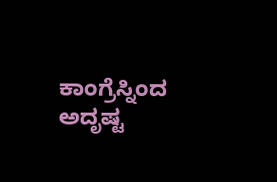ಕಾಂಗ್ರೆಸ್ನಿಂದ ಅದೃಷ್ಟ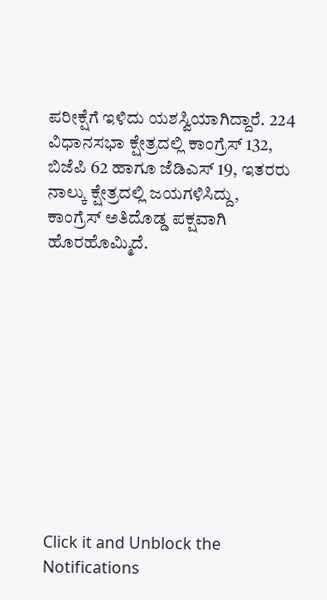ಪರೀಕ್ಷೆಗೆ ಇಳಿದು ಯಶಸ್ವಿಯಾಗಿದ್ದಾರೆ. 224 ವಿಧಾನಸಭಾ ಕ್ಷೇತ್ರದಲ್ಲಿ ಕಾಂಗ್ರೆಸ್ 132, ಬಿಜೆಪಿ 62 ಹಾಗೂ ಜೆಡಿಎಸ್ 19, ಇತರರು ನಾಲ್ಕು ಕ್ಷೇತ್ರದಲ್ಲಿ ಜಯಗಳಿಸಿದ್ದು, ಕಾಂಗ್ರೆಸ್ ಅತಿದೊಡ್ಡ ಪಕ್ಷವಾಗಿ ಹೊರಹೊಮ್ಮಿದೆ.











Click it and Unblock the Notifications